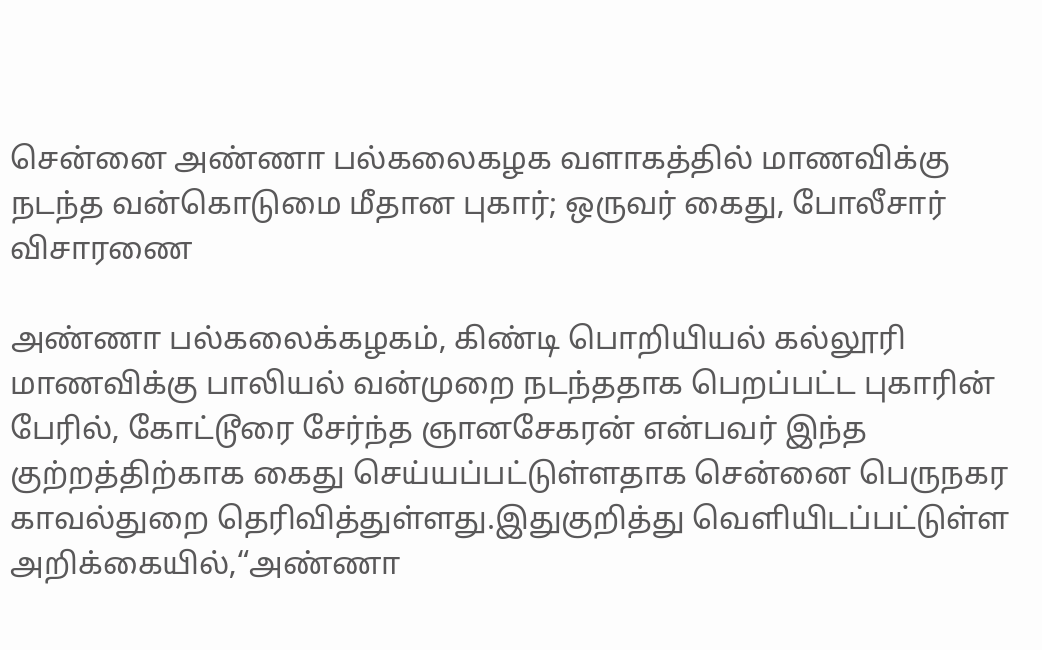சென்னை அண்ணா பல்கலைகழக வளாகத்தில் மாணவிக்கு நடந்த வன்கொடுமை மீதான புகார்; ஒருவர் கைது, போலீசார் விசாரணை

அண்ணா பல்கலைக்கழகம், கிண்டி பொறியியல் கல்லூரி மாணவிக்கு பாலியல் வன்முறை நடந்ததாக பெறப்பட்ட புகாரின் பேரில், கோட்டூரை சேர்ந்த ஞானசேகரன் என்பவர் இந்த குற்றத்திற்காக கைது செய்யப்பட்டுள்ளதாக சென்னை பெருநகர காவல்துறை தெரிவித்துள்ளது.இதுகுறித்து வெளியிடப்பட்டுள்ள அறிக்கையில்,“அண்ணா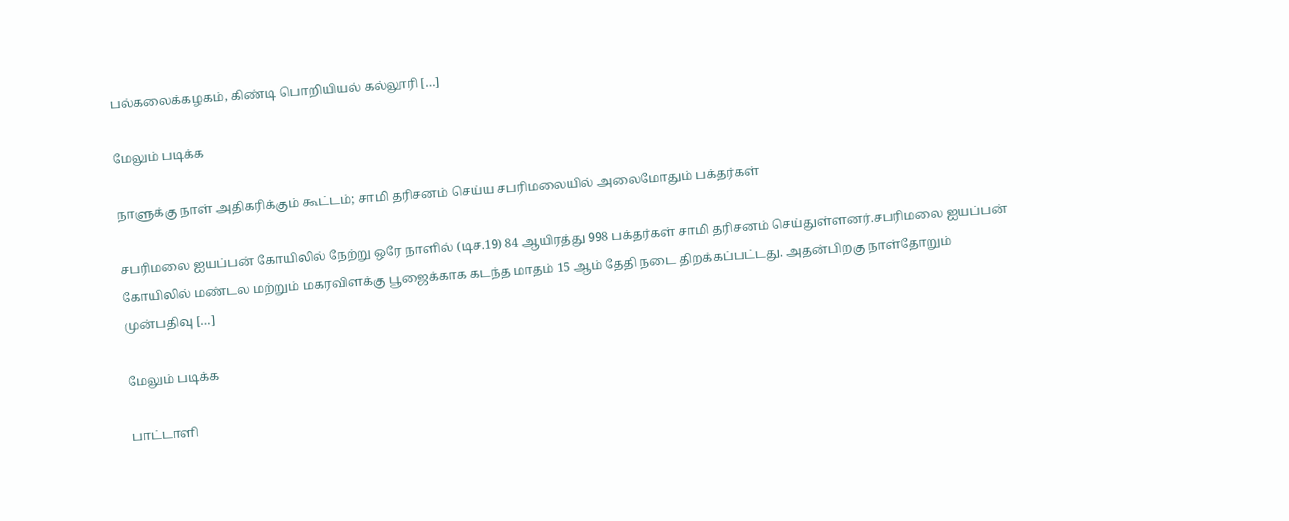பல்கலைக்கழகம், கிண்டி பொறியியல் கல்லூரி […]

மேலும் படிக்க

நாளுக்கு நாள் அதிகரிக்கும் கூட்டம்; சாமி தரிசனம் செய்ய சபரிமலையில் அலைமோதும் பக்தர்கள்

சபரிமலை ஐயப்பன் கோயிலில் நேற்று ஒரே நாளில் (டிச.19) 84 ஆயிரத்து 998 பக்தர்கள் சாமி தரிசனம் செய்துள்ளனர்.சபரிமலை ஐயப்பன் கோயிலில் மண்டல மற்றும் மகரவிளக்கு பூஜைக்காக கடந்த மாதம் 15 ஆம் தேதி நடை திறக்கப்பட்டது. அதன்பிறகு நாள்தோறும் முன்பதிவு […]

மேலும் படிக்க

பாட்டாளி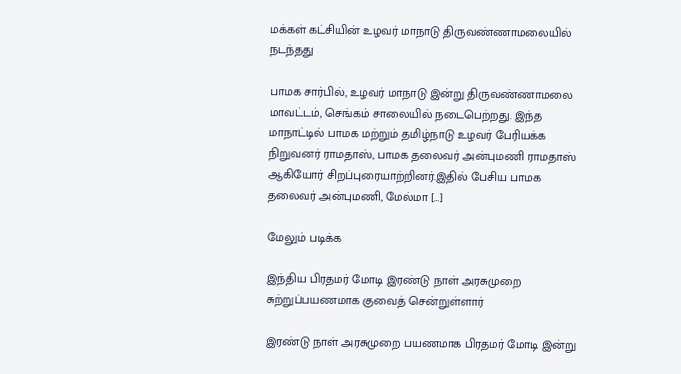மக்கள் கட்சியின் உழவர் மாநாடு திருவண்ணாமலையில் நடந்தது

பாமக சார்பில், உழவர் மாநாடு இன்று திருவண்ணாமலை மாவட்டம், செங்கம் சாலையில் நடைபெற்றது. இந்த மாநாட்டில் பாமக மற்றும் தமிழ்நாடு உழவர் பேரியக்க நிறுவனர் ராமதாஸ், பாமக தலைவர் அன்புமணி ராமதாஸ் ஆகியோர் சிறப்புரையாற்றினர்.இதில் பேசிய பாமக தலைவர் அன்புமணி, மேல்மா […]

மேலும் படிக்க

இந்திய பிரதமர் மோடி இரண்டு நாள் அரசுமுறை சுற்றுப்பயணமாக குவைத் சென்றுள்ளார்

இரண்டு நாள் அரசுமுறை பயணமாக பிரதமர் மோடி இன்று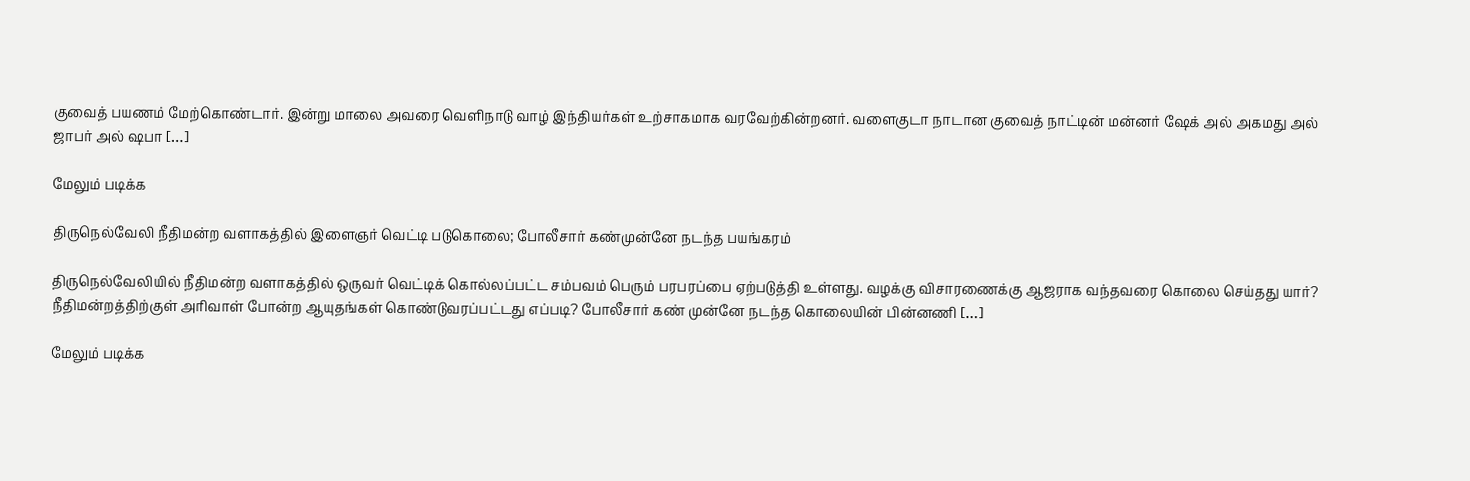குவைத் பயணம் மேற்கொண்டார். இன்று மாலை அவரை வெளிநாடு வாழ் இந்தியர்கள் உற்சாகமாக வரவேற்கின்றனர். வளைகுடா நாடான குவைத் நாட்டின் மன்னர் ஷேக் அல் அகமது அல் ஜாபர் அல் ஷபா […]

மேலும் படிக்க

திருநெல்வேலி நீதிமன்ற வளாகத்தில் இளைஞர் வெட்டி படுகொலை; போலீசார் கண்முன்னே நடந்த பயங்கரம்

திருநெல்வேலியில் நீதிமன்ற வளாகத்தில் ஒருவர் வெட்டிக் கொல்லப்பட்ட சம்பவம் பெரும் பரபரப்பை ஏற்படுத்தி உள்ளது. வழக்கு விசாரணைக்கு ஆஜராக வந்தவரை கொலை செய்தது யார்? நீதிமன்றத்திற்குள் அரிவாள் போன்ற ஆயுதங்கள் கொண்டுவரப்பட்டது எப்படி? போலீசார் கண் முன்னே நடந்த கொலையின் பின்னணி […]

மேலும் படிக்க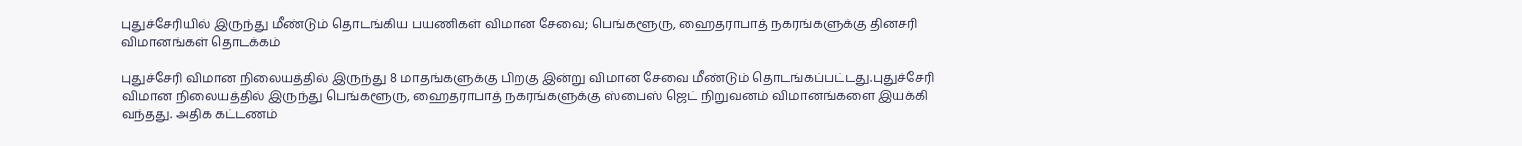புதுச்சேரியில் இருந்து மீண்டும் தொடங்கிய பயணிகள் விமான சேவை; பெங்களூரு, ஹைதராபாத் நகரங்களுக்கு தினசரி விமானங்கள் தொடக்கம்

புதுச்சேரி விமான நிலையத்தில் இருந்து 8 மாதங்களுக்கு பிறகு இன்று விமான சேவை மீண்டும் தொடங்கப்பட்டது.புதுச்சேரி விமான நிலையத்தில் இருந்து பெங்களூரு, ஹைதராபாத் நகரங்களுக்கு ஸ்பைஸ் ஜெட் நிறுவனம் விமானங்களை இயக்கி வந்தது. அதிக கட்டணம்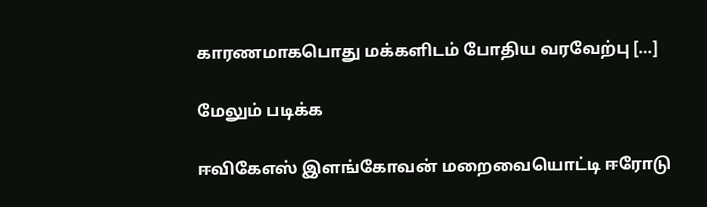காரணமாகபொது மக்களிடம் போதிய வரவேற்பு […]

மேலும் படிக்க

ஈவிகேஎஸ் இளங்கோவன் மறைவையொட்டி ஈரோடு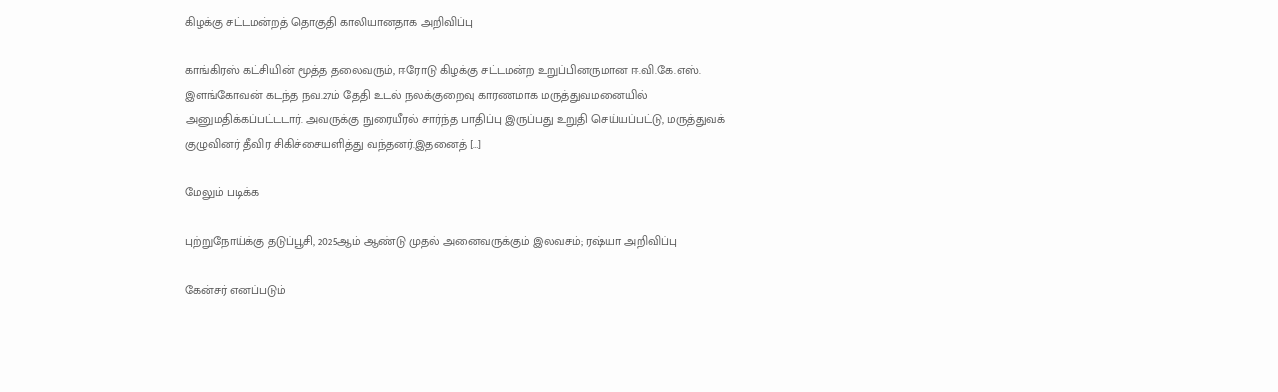கிழக்கு சட்டமன்றத் தொகுதி காலியானதாக அறிவிப்பு

காங்கிரஸ் கட்சியின் மூத்த தலைவரும், ஈரோடு கிழக்கு சட்டமன்ற உறுப்பினருமான ஈ.வி.கே.எஸ். இளங்கோவன் கடந்த நவ.27ம் தேதி உடல் நலக்குறைவு காரணமாக மருத்துவமனையில் அனுமதிக்கப்பட்டடார். அவருக்கு நுரையீரல் சார்ந்த பாதிப்பு இருப்பது உறுதி செய்யப்பட்டு, மருத்துவக் குழுவினர் தீவிர சிகிச்சையளித்து வந்தனர்.இதனைத் […]

மேலும் படிக்க

புற்றுநோய்க்கு தடுப்பூசி, 2025ஆம் ஆண்டு முதல் அனைவருக்கும் இலவசம்; ரஷ்யா அறிவிப்பு

கேன்சர் எனப்படும்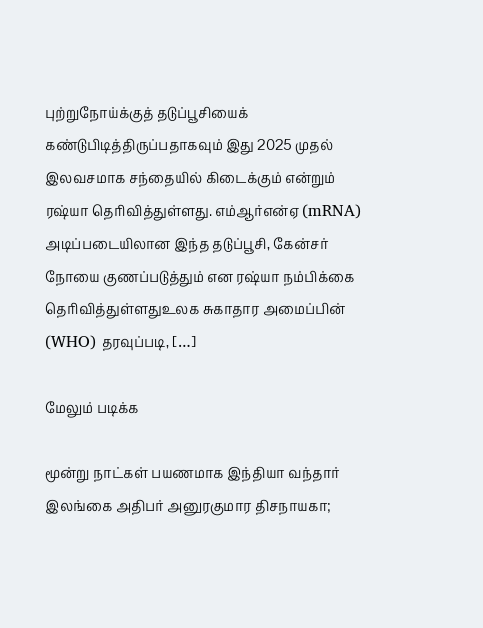புற்றுநோய்க்குத் தடுப்பூசியைக் கண்டுபிடித்திருப்பதாகவும் இது 2025 முதல் இலவசமாக சந்தையில் கிடைக்கும் என்றும் ரஷ்யா தெரிவித்துள்ளது. எம்ஆர்என்ஏ (mRNA) அடிப்படையிலான இந்த தடுப்பூசி, கேன்சர் நோயை குணப்படுத்தும் என ரஷ்யா நம்பிக்கை தெரிவித்துள்ளதுஉலக சுகாதார அமைப்பின் (WHO) தரவுப்படி, […]

மேலும் படிக்க

மூன்று நாட்கள் பயணமாக இந்தியா வந்தார் இலங்கை அதிபர் அனுரகுமார திசநாயகா;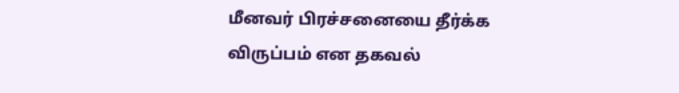மீனவர் பிரச்சனையை தீர்க்க விருப்பம் என தகவல்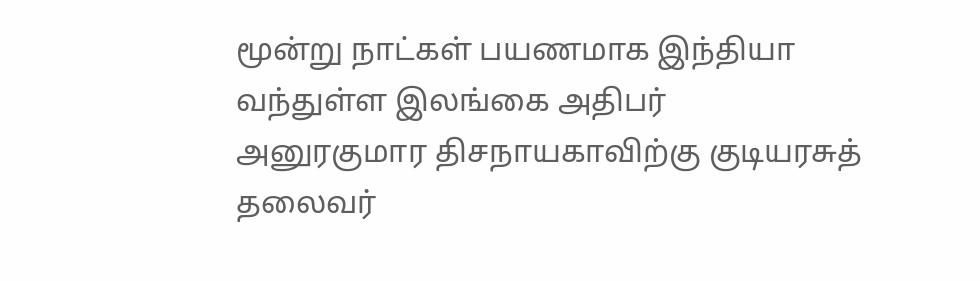மூன்று நாட்கள் பயணமாக இந்தியா வந்துள்ள இலங்கை அதிபர் அனுரகுமார திசநாயகாவிற்கு குடியரசுத் தலைவர்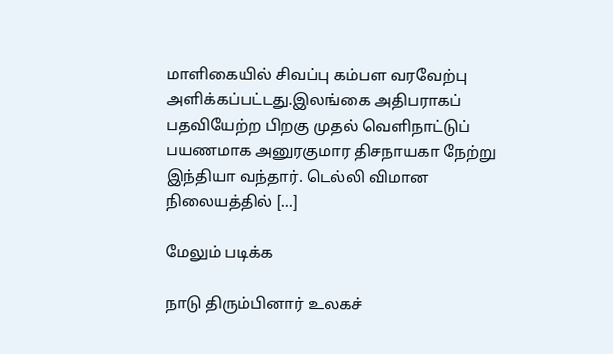மாளிகையில் சிவப்பு கம்பள வரவேற்பு அளிக்கப்பட்டது.இலங்கை அதிபராகப் பதவியேற்ற பிறகு முதல் வெளிநாட்டுப் பயணமாக அனுரகுமார திசநாயகா நேற்று இந்தியா வந்தார். டெல்லி விமான நிலையத்தில் […]

மேலும் படிக்க

நாடு திரும்பினார் உலகச்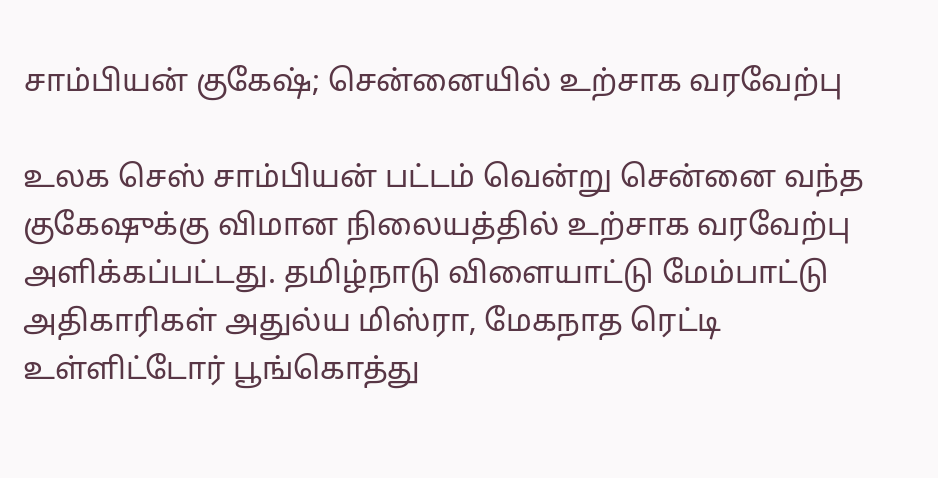சாம்பியன் குகேஷ்; சென்னையில் உற்சாக வரவேற்பு

உலக செஸ் சாம்பியன் பட்டம் வென்று சென்னை வந்த குகேஷுக்கு விமான நிலையத்தில் உற்சாக வரவேற்பு அளிக்கப்பட்டது. தமிழ்நாடு விளையாட்டு மேம்பாட்டு அதிகாரிகள் அதுல்ய மிஸ்ரா, மேகநாத ரெட்டி உள்ளிட்டோர் பூங்கொத்து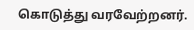கொடுத்து வரவேற்றனர்.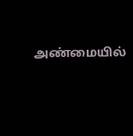அண்மையில்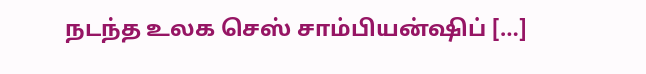நடந்த உலக செஸ் சாம்பியன்ஷிப் […]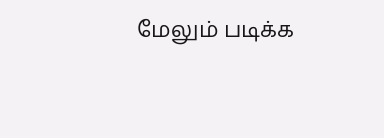மேலும் படிக்க